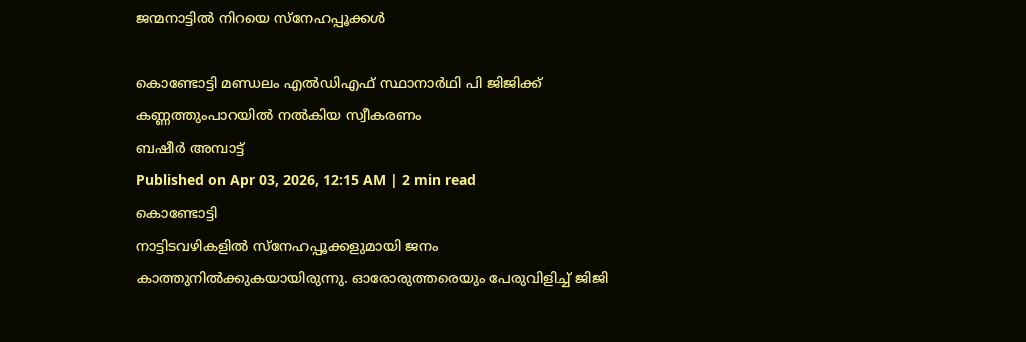ജന്മനാട്ടിൽ നിറയെ സ്നേഹപ്പൂക്കൾ

കൊണ്ടോട്ടി മണ്ഡലം എൽഡിഎഫ് സ്ഥാനാർഥി പി ജിജിക്ക് കണ്ണത്തുംപാറയിൽ നൽകിയ സ്വീകരണം
ബഷീർ അമ്പാട്ട്
Published on Apr 03, 2026, 12:15 AM | 2 min read
കൊണ്ടോട്ടി
നാട്ടിടവഴികളിൽ സ്നേഹപ്പൂക്കളുമായി ജനം കാത്തുനിൽക്കുകയായിരുന്നു. ഓരോരുത്തരെയും പേരുവിളിച്ച് ജിജി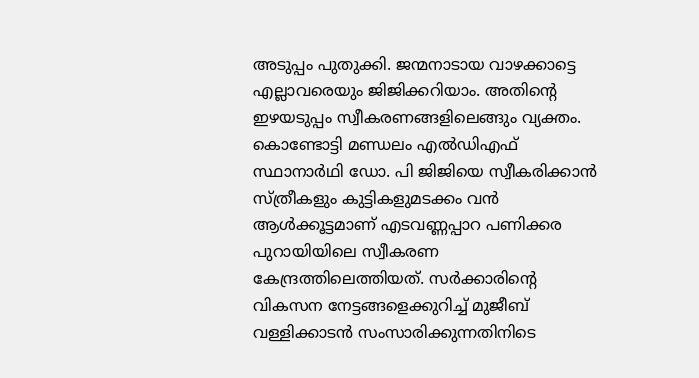അടുപ്പം പുതുക്കി. ജന്മനാടായ വാഴക്കാട്ടെ എല്ലാവരെയും ജിജിക്കറിയാം. അതിന്റെ ഇഴയടുപ്പം സ്വീകരണങ്ങളിലെങ്ങും വ്യക്തം. കൊണ്ടോട്ടി മണ്ഡലം എൽഡിഎഫ് സ്ഥാനാർഥി ഡോ. പി ജിജിയെ സ്വീകരിക്കാൻ സ്ത്രീകളും കുട്ടികളുമടക്കം വൻ ആൾക്കൂട്ടമാണ് എടവണ്ണപ്പാറ പണിക്കര പുറായിയിലെ സ്വീകരണ കേന്ദ്രത്തിലെത്തിയത്. സർക്കാരിന്റെ വികസന നേട്ടങ്ങളെക്കുറിച്ച് മുജീബ് വള്ളിക്കാടൻ സംസാരിക്കുന്നതിനിടെ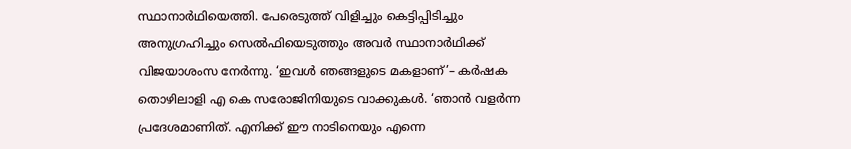സ്ഥാനാർഥിയെത്തി. പേരെടുത്ത് വിളിച്ചും കെട്ടിപ്പിടിച്ചും അനുഗ്രഹിച്ചും സെൽഫിയെടുത്തും അവർ സ്ഥാനാർഥിക്ക് വിജയാശംസ നേർന്നു. ‘ഇവൾ ഞങ്ങളുടെ മകളാണ്’– കർഷക തൊഴിലാളി എ കെ സരോജിനിയുടെ വാക്കുകൾ. ‘ഞാൻ വളർന്ന പ്രദേശമാണിത്. എനിക്ക് ഈ നാടിനെയും എന്നെ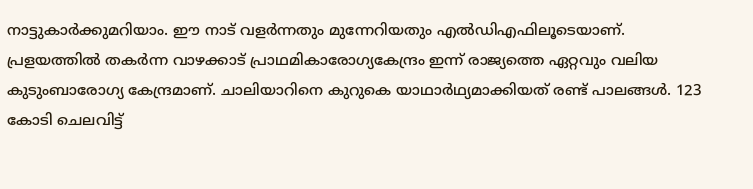നാട്ടുകാർക്കുമറിയാം. ഈ നാട് വളർന്നതും മുന്നേറിയതും എൽഡിഎഫിലൂടെയാണ്. പ്രളയത്തിൽ തകർന്ന വാഴക്കാട് പ്രാഥമികാരോഗ്യകേന്ദ്രം ഇന്ന് രാജ്യത്തെ ഏറ്റവും വലിയ കുടുംബാരോഗ്യ കേന്ദ്രമാണ്. ചാലിയാറിനെ കുറുകെ യാഥാർഥ്യമാക്കിയത് രണ്ട് പാലങ്ങൾ. 123 കോടി ചെലവിട്ട്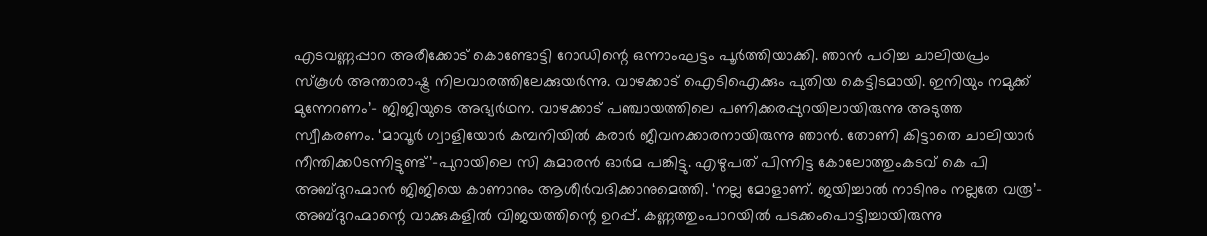എടവണ്ണപ്പാറ അരീക്കോട് കൊണ്ടോട്ടി റോഡിന്റെ ഒന്നാംഘട്ടം പൂർത്തിയാക്കി. ഞാൻ പഠിച്ച ചാലിയപ്രം സ്കൂൾ അന്താരാഷ്ട്ര നിലവാരത്തിലേക്കുയർന്നു. വാഴക്കാട് ഐടിഐക്കും പുതിയ കെട്ടിടമായി. ഇനിയും നമുക്ക് മുന്നേറണം’– ജിജിയുടെ അഭ്യർഥന. വാഴക്കാട് പഞ്ചായത്തിലെ പണിക്കരപ്പുറയിലായിരുന്നു അടുത്ത സ്വീകരണം. ‘മാവൂർ ഗ്വാളിയോർ കമ്പനിയിൽ കരാർ ജീവനക്കാരനായിരുന്നു ഞാൻ. തോണി കിട്ടാതെ ചാലിയാർ നീന്തിക്ക0ടന്നിട്ടുണ്ട്’–പുറായിലെ സി കുമാരൻ ഓർമ പങ്കിട്ടു. എഴുപത് പിന്നിട്ട കോലോത്തുംകടവ് കെ പി അബ്ദുറഹ്മാൻ ജിജിയെ കാണാനും ആശീർവദിക്കാനുമെത്തി. ‘നല്ല മോളാണ്. ജയിച്ചാൽ നാടിനും നല്ലതേ വരൂ’– അബ്ദുറഹ്മാന്റെ വാക്കുകളിൽ വിജയത്തിന്റെ ഉറപ്പ്. കണ്ണത്തുംപാറയിൽ പടക്കംപൊട്ടിച്ചായിരുന്നു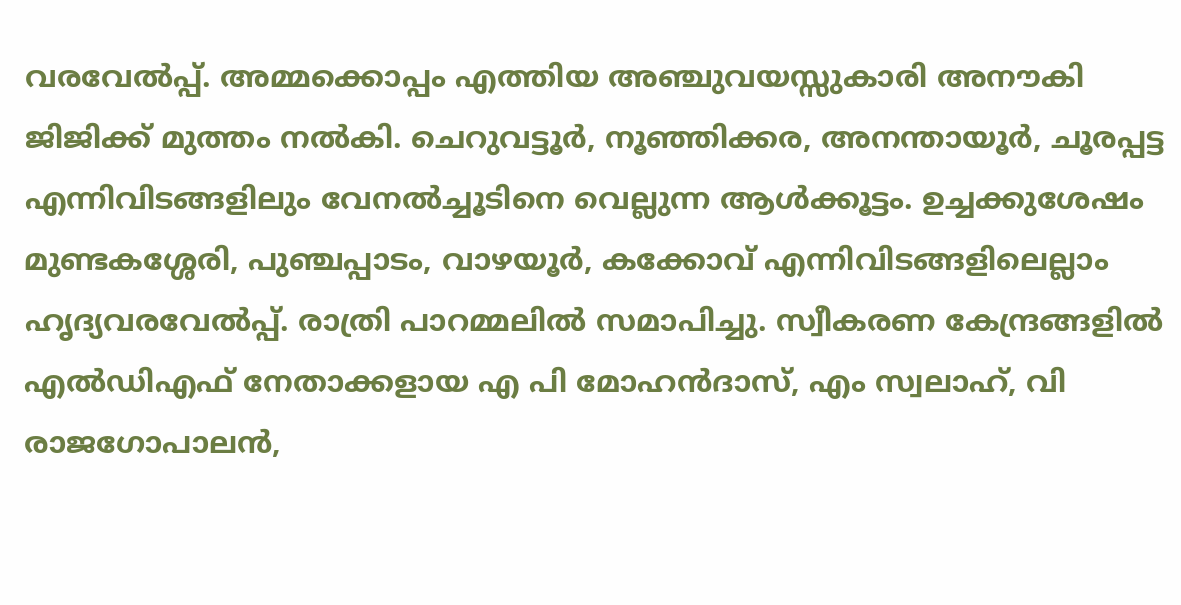വരവേൽപ്പ്. അമ്മക്കൊപ്പം എത്തിയ അഞ്ചുവയസ്സുകാരി അനൗകി ജിജിക്ക് മുത്തം നൽകി. ചെറുവട്ടൂർ, നൂഞ്ഞിക്കര, അനന്തായൂർ, ചൂരപ്പട്ട എന്നിവിടങ്ങളിലും വേനൽച്ചൂടിനെ വെല്ലുന്ന ആൾക്കൂട്ടം. ഉച്ചക്കുശേഷം മുണ്ടകശ്ശേരി, പുഞ്ചപ്പാടം, വാഴയൂർ, കക്കോവ് എന്നിവിടങ്ങളിലെല്ലാം ഹൃദ്യവരവേൽപ്പ്. രാത്രി പാറമ്മലിൽ സമാപിച്ചു. സ്വീകരണ കേന്ദ്രങ്ങളിൽ എൽഡിഎഫ് നേതാക്കളായ എ പി മോഹൻദാസ്, എം സ്വലാഹ്, വി രാജഗോപാലൻ,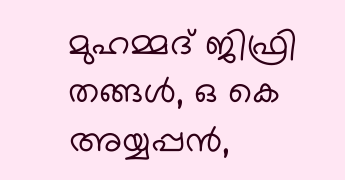മുഹമ്മദ് ജിഫ്രി തങ്ങൾ, ഒ കെ അയ്യപ്പൻ,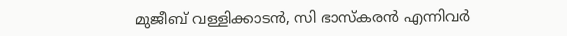മുജീബ് വള്ളിക്കാടൻ, സി ഭാസ്കരൻ എന്നിവർ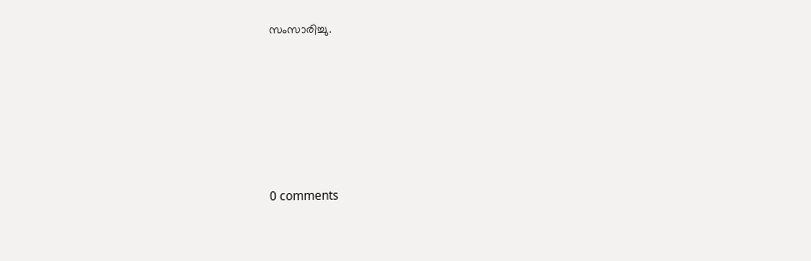സംസാരിച്ചു.










0 comments